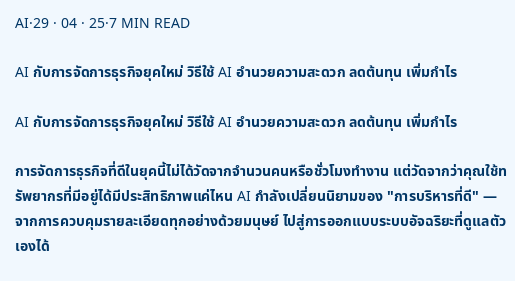AI·29 · 04 · 25·7 MIN READ

AI กับการจัดการธุรกิจยุคใหม่ วิธีใช้ AI อำนวยความสะดวก ลดต้นทุน เพิ่มกำไร

AI กับการจัดการธุรกิจยุคใหม่ วิธีใช้ AI อำนวยความสะดวก ลดต้นทุน เพิ่มกำไร

การจัดการธุรกิจที่ดีในยุคนี้ไม่ได้วัดจากจำนวนคนหรือชั่วโมงทำงาน แต่วัดจากว่าคุณใช้ทรัพยากรที่มีอยู่ได้มีประสิทธิภาพแค่ไหน AI กำลังเปลี่ยนนิยามของ "การบริหารที่ดี" — จากการควบคุมรายละเอียดทุกอย่างด้วยมนุษย์ ไปสู่การออกแบบระบบอัจฉริยะที่ดูแลตัวเองได้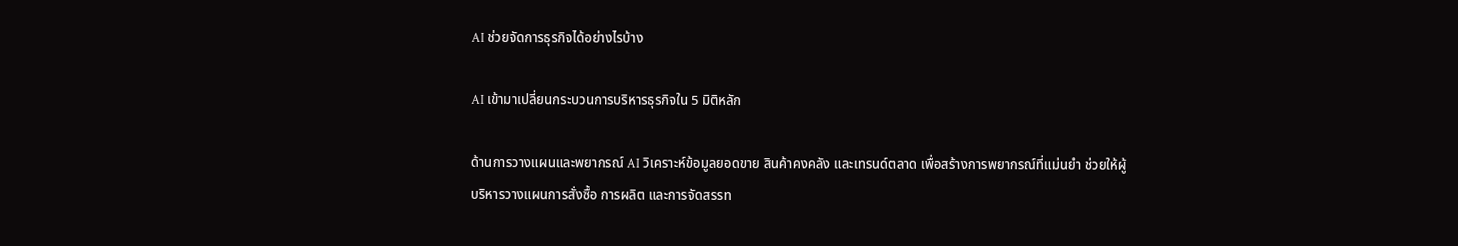AI ช่วยจัดการธุรกิจได้อย่างไรบ้าง

AI เข้ามาเปลี่ยนกระบวนการบริหารธุรกิจใน 5 มิติหลัก

ด้านการวางแผนและพยากรณ์ AI วิเคราะห์ข้อมูลยอดขาย สินค้าคงคลัง และเทรนด์ตลาด เพื่อสร้างการพยากรณ์ที่แม่นยำ ช่วยให้ผู้บริหารวางแผนการสั่งซื้อ การผลิต และการจัดสรรท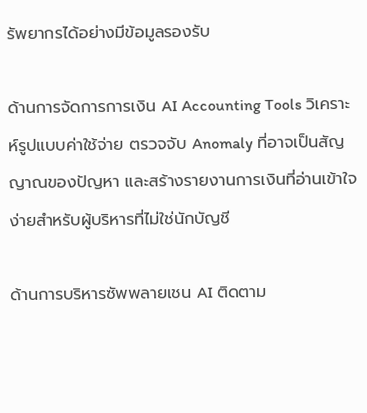รัพยากรได้อย่างมีข้อมูลรองรับ

ด้านการจัดการการเงิน AI Accounting Tools วิเคราะห์รูปแบบค่าใช้จ่าย ตรวจจับ Anomaly ที่อาจเป็นสัญญาณของปัญหา และสร้างรายงานการเงินที่อ่านเข้าใจง่ายสำหรับผู้บริหารที่ไม่ใช่นักบัญชี

ด้านการบริหารซัพพลายเชน AI ติดตาม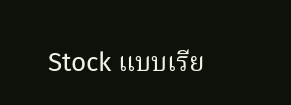Stock แบบเรีย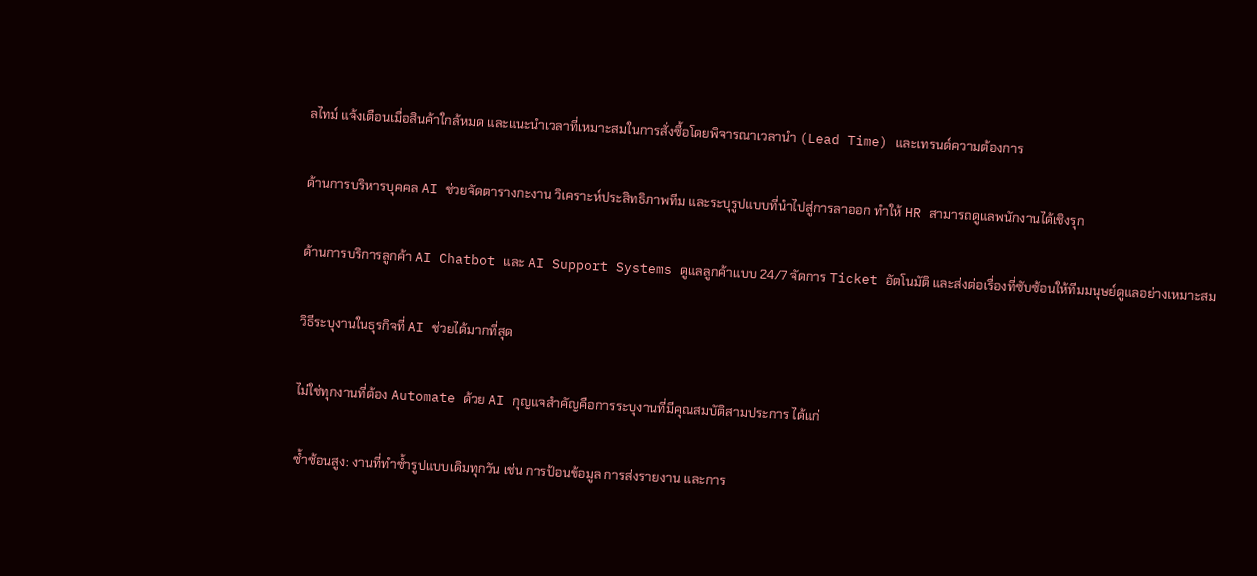ลไทม์ แจ้งเตือนเมื่อสินค้าใกล้หมด และแนะนำเวลาที่เหมาะสมในการสั่งซื้อโดยพิจารณาเวลานำ (Lead Time) และเทรนด์ความต้องการ

ด้านการบริหารบุคคล AI ช่วยจัดตารางกะงาน วิเคราะห์ประสิทธิภาพทีม และระบุรูปแบบที่นำไปสู่การลาออก ทำให้ HR สามารถดูแลพนักงานได้เชิงรุก

ด้านการบริการลูกค้า AI Chatbot และ AI Support Systems ดูแลลูกค้าแบบ 24/7 จัดการ Ticket อัตโนมัติ และส่งต่อเรื่องที่ซับซ้อนให้ทีมมนุษย์ดูแลอย่างเหมาะสม

วิธีระบุงานในธุรกิจที่ AI ช่วยได้มากที่สุด

ไม่ใช่ทุกงานที่ต้อง Automate ด้วย AI กุญแจสำคัญคือการระบุงานที่มีคุณสมบัติสามประการ ได้แก่

ซ้ำซ้อนสูง: งานที่ทำซ้ำรูปแบบเดิมทุกวัน เช่น การป้อนข้อมูล การส่งรายงาน และการ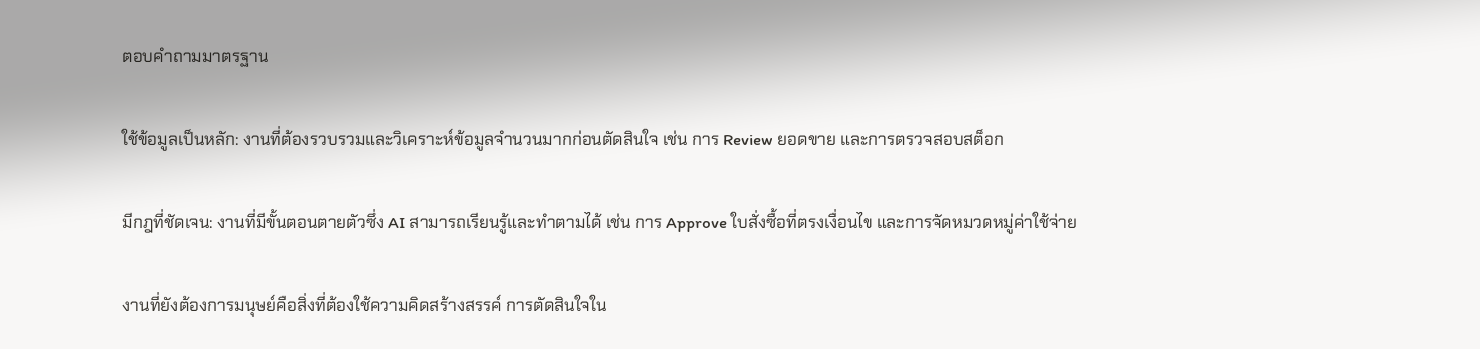ตอบคำถามมาตรฐาน

ใช้ข้อมูลเป็นหลัก: งานที่ต้องรวบรวมและวิเคราะห์ข้อมูลจำนวนมากก่อนตัดสินใจ เช่น การ Review ยอดขาย และการตรวจสอบสต็อก

มีกฎที่ชัดเจน: งานที่มีขั้นตอนตายตัวซึ่ง AI สามารถเรียนรู้และทำตามได้ เช่น การ Approve ใบสั่งซื้อที่ตรงเงื่อนไข และการจัดหมวดหมู่ค่าใช้จ่าย

งานที่ยังต้องการมนุษย์คือสิ่งที่ต้องใช้ความคิดสร้างสรรค์ การตัดสินใจใน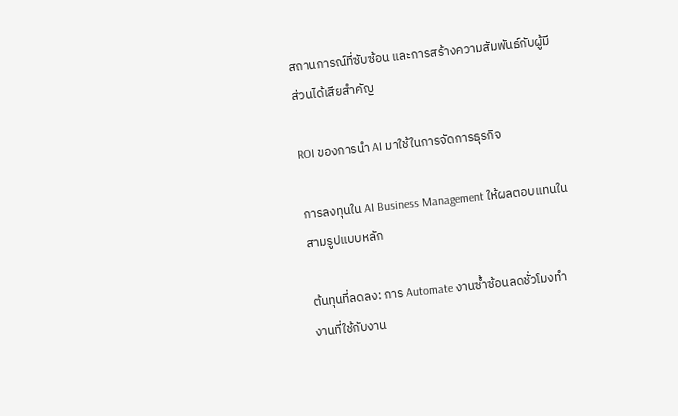สถานการณ์ที่ซับซ้อน และการสร้างความสัมพันธ์กับผู้มีส่วนได้เสียสำคัญ

ROI ของการนำ AI มาใช้ในการจัดการธุรกิจ

การลงทุนใน AI Business Management ให้ผลตอบแทนในสามรูปแบบหลัก

ต้นทุนที่ลดลง: การ Automate งานซ้ำซ้อนลดชั่วโมงทำงานที่ใช้กับงาน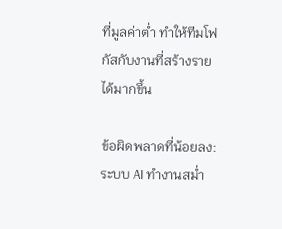ที่มูลค่าต่ำ ทำให้ทีมโฟกัสกับงานที่สร้างรายได้มากขึ้น

ข้อผิดพลาดที่น้อยลง: ระบบ AI ทำงานสม่ำ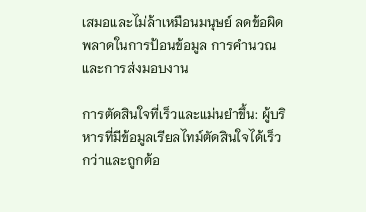เสมอและไม่ล้าเหมือนมนุษย์ ลดข้อผิดพลาดในการป้อนข้อมูล การคำนวณ และการส่งมอบงาน

การตัดสินใจที่เร็วและแม่นยำขึ้น: ผู้บริหารที่มีข้อมูลเรียลไทม์ตัดสินใจได้เร็วกว่าและถูกต้อ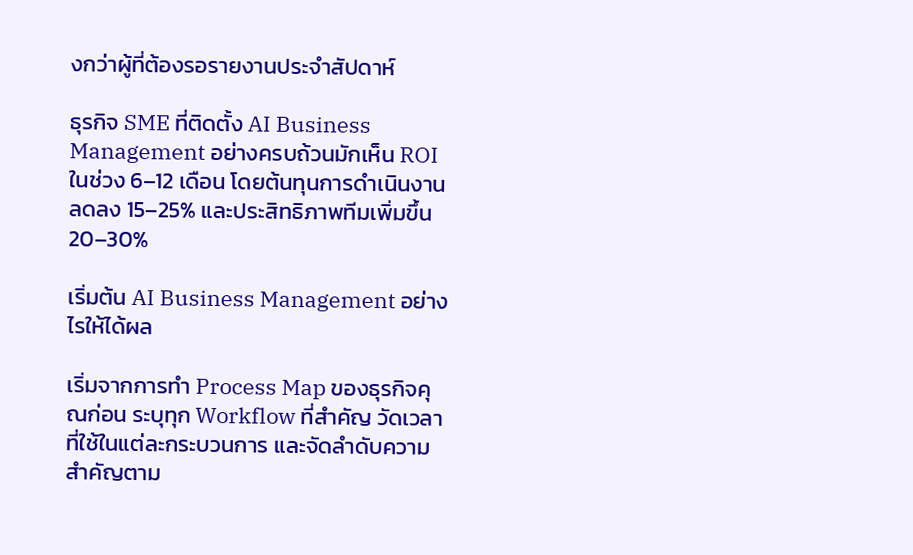งกว่าผู้ที่ต้องรอรายงานประจำสัปดาห์

ธุรกิจ SME ที่ติดตั้ง AI Business Management อย่างครบถ้วนมักเห็น ROI ในช่วง 6–12 เดือน โดยต้นทุนการดำเนินงานลดลง 15–25% และประสิทธิภาพทีมเพิ่มขึ้น 20–30%

เริ่มต้น AI Business Management อย่างไรให้ได้ผล

เริ่มจากการทำ Process Map ของธุรกิจคุณก่อน ระบุทุก Workflow ที่สำคัญ วัดเวลาที่ใช้ในแต่ละกระบวนการ และจัดลำดับความสำคัญตาม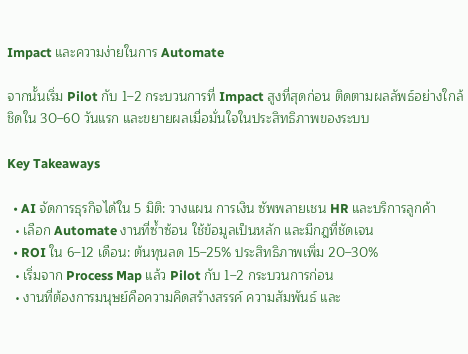Impact และความง่ายในการ Automate

จากนั้นเริ่ม Pilot กับ 1–2 กระบวนการที่ Impact สูงที่สุดก่อน ติดตามผลลัพธ์อย่างใกล้ชิดใน 30–60 วันแรก และขยายผลเมื่อมั่นใจในประสิทธิภาพของระบบ

Key Takeaways

  • AI จัดการธุรกิจได้ใน 5 มิติ: วางแผน การเงิน ซัพพลายเชน HR และบริการลูกค้า
  • เลือก Automate งานที่ซ้ำซ้อน ใช้ข้อมูลเป็นหลัก และมีกฎที่ชัดเจน
  • ROI ใน 6–12 เดือน: ต้นทุนลด 15–25% ประสิทธิภาพเพิ่ม 20–30%
  • เริ่มจาก Process Map แล้ว Pilot กับ 1–2 กระบวนการก่อน
  • งานที่ต้องการมนุษย์คือความคิดสร้างสรรค์ ความสัมพันธ์ และ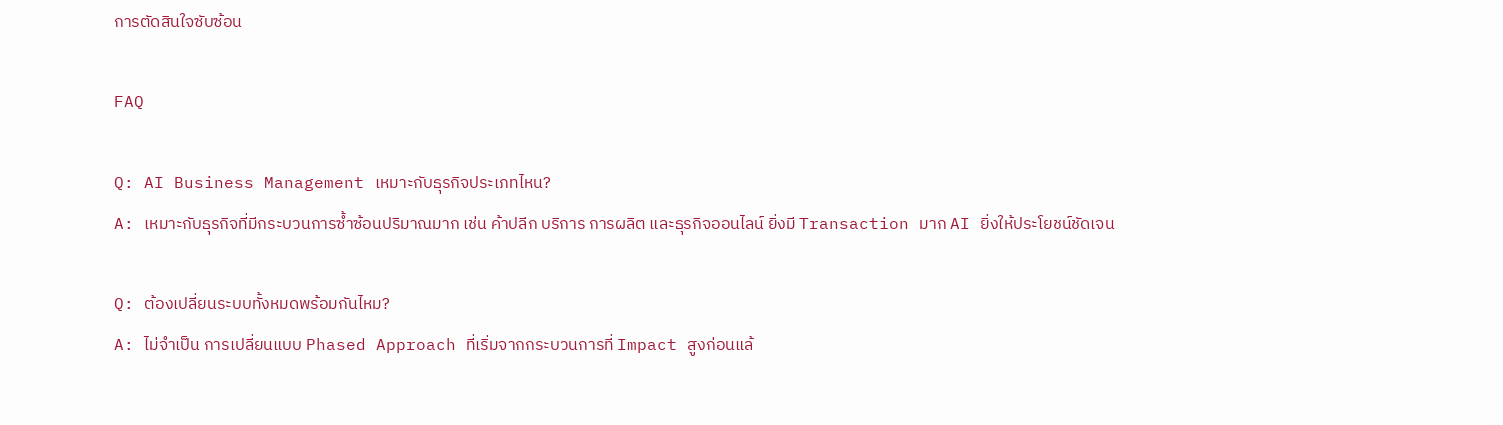การตัดสินใจซับซ้อน

FAQ

Q: AI Business Management เหมาะกับธุรกิจประเภทไหน?
A: เหมาะกับธุรกิจที่มีกระบวนการซ้ำซ้อนปริมาณมาก เช่น ค้าปลีก บริการ การผลิต และธุรกิจออนไลน์ ยิ่งมี Transaction มาก AI ยิ่งให้ประโยชน์ชัดเจน

Q: ต้องเปลี่ยนระบบทั้งหมดพร้อมกันไหม?
A: ไม่จำเป็น การเปลี่ยนแบบ Phased Approach ที่เริ่มจากกระบวนการที่ Impact สูงก่อนแล้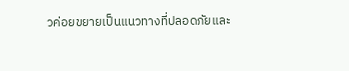วค่อยขยายเป็นแนวทางที่ปลอดภัยและ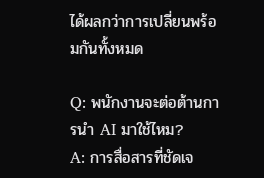ได้ผลกว่าการเปลี่ยนพร้อมกันทั้งหมด

Q: พนักงานจะต่อต้านการนำ AI มาใช้ไหม?
A: การสื่อสารที่ชัดเจ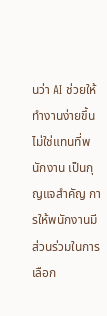นว่า AI ช่วยให้ทำงานง่ายขึ้น ไม่ใช่แทนที่พนักงาน เป็นกุญแจสำคัญ การให้พนักงานมีส่วนร่วมในการเลือก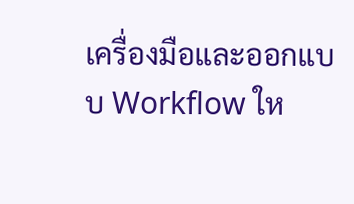เครื่องมือและออกแบบ Workflow ให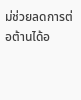ม่ช่วยลดการต่อต้านได้อ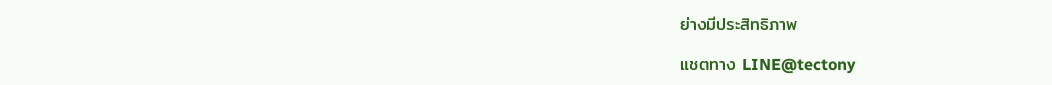ย่างมีประสิทธิภาพ

แชตทาง LINE@tectony